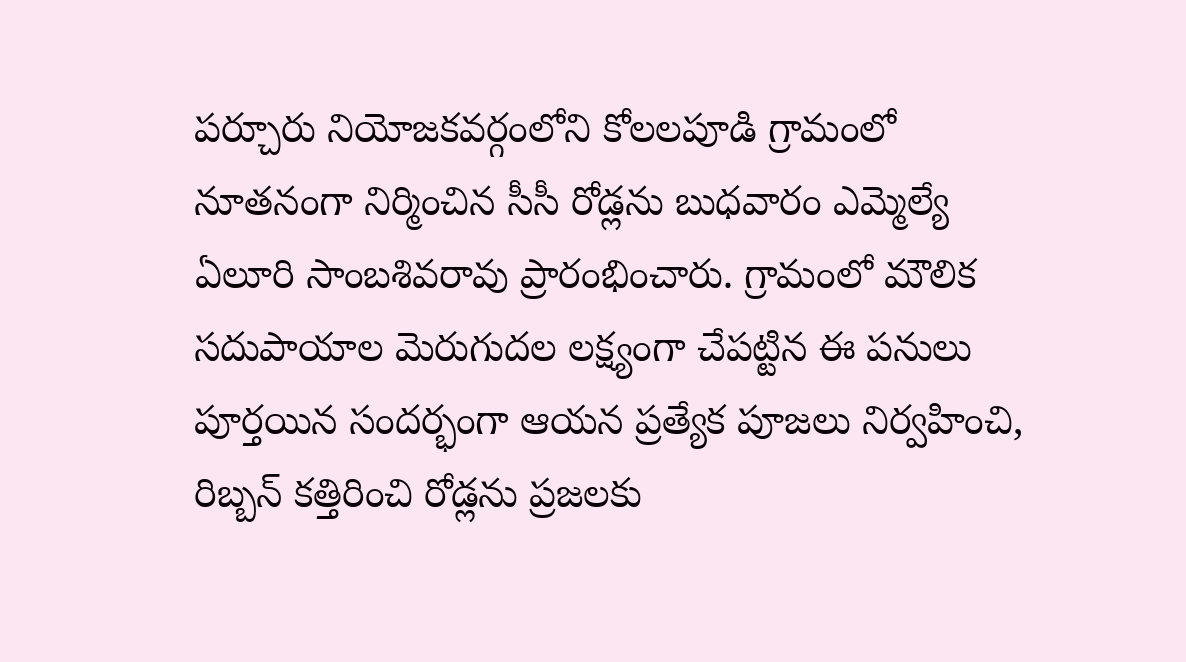పర్చూరు నియోజకవర్గంలోని కోలలపూడి గ్రామంలో నూతనంగా నిర్మించిన సీసీ రోడ్లను బుధవారం ఎమ్మెల్యే ఏలూరి సాంబశివరావు ప్రారంభించారు. గ్రామంలో మౌలిక సదుపాయాల మెరుగుదల లక్ష్యంగా చేపట్టిన ఈ పనులు పూర్తయిన సందర్భంగా ఆయన ప్రత్యేక పూజలు నిర్వహించి, రిబ్బన్ కత్తిరించి రోడ్లను ప్రజలకు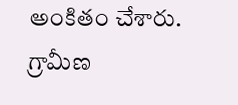అంకితం చేశారు. గ్రామీణ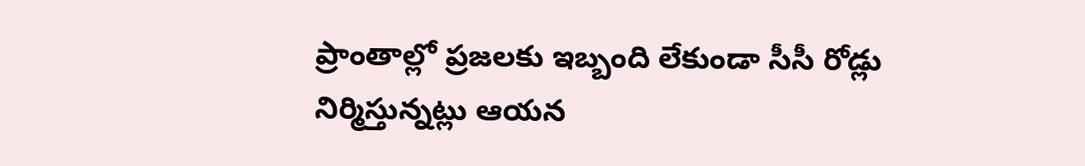ప్రాంతాల్లో ప్రజలకు ఇబ్బంది లేకుండా సీసీ రోడ్లు నిర్మిస్తున్నట్లు ఆయన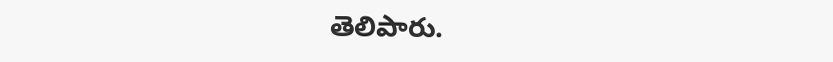తెలిపారు.